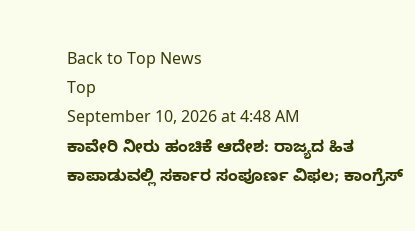Back to Top News
Top
September 10, 2026 at 4:48 AM
ಕಾವೇರಿ ನೀರು ಹಂಚಿಕೆ ಆದೇಶ: ರಾಜ್ಯದ ಹಿತ ಕಾಪಾಡುವಲ್ಲಿ ಸರ್ಕಾರ ಸಂಪೂರ್ಣ ವಿಫಲ; ಕಾಂಗ್ರೆಸ್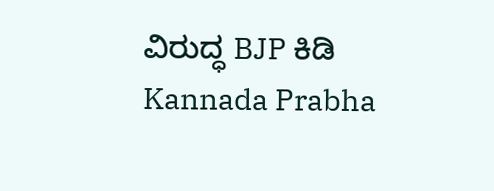ವಿರುದ್ಧ BJP ಕಿಡಿ
Kannada Prabha